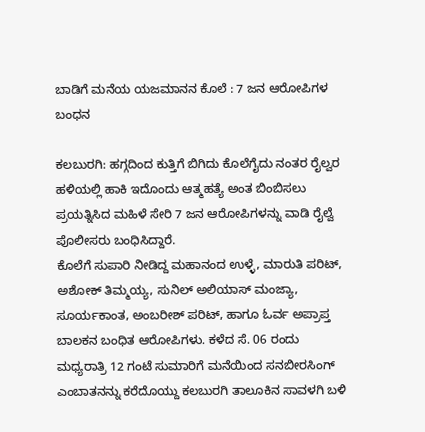ಬಾಡಿಗೆ ಮನೆಯ ಯಜಮಾನನ ಕೊಲೆ : 7 ಜನ ಆರೋಪಿಗಳ ಬಂಧನ

ಕಲಬುರಗಿ: ಹಗ್ಗದಿಂದ ಕುತ್ತಿಗೆ ಬಿಗಿದು ಕೊಲೆಗೈದು ನಂತರ ರೈಲ್ವರ ಹಳಿಯಲ್ಲಿ ಹಾಕಿ ಇದೊಂದು ಆತ್ಮಹತ್ಯೆ ಅಂತ ಬಿಂಬಿಸಲು ಪ್ರಯತ್ನಿಸಿದ ಮಹಿಳೆ ಸೇರಿ 7 ಜನ ಆರೋಪಿಗಳನ್ನು ವಾಡಿ ರೈಲ್ವೆ ಪೊಲೀಸರು ಬಂಧಿಸಿದ್ದಾರೆ.
ಕೊಲೆಗೆ ಸುಪಾರಿ ನೀಡಿದ್ದ ಮಹಾನಂದ ಉಳ್ಳೆ, ಮಾರುತಿ ಪರಿಟ್, ಅಶೋಕ್ ತಿಮ್ಮಯ್ಯ, ಸುನಿಲ್ ಅಲಿಯಾಸ್ ಮಂಜ್ಯಾ, ಸೂರ್ಯಕಾಂತ, ಅಂಬರೀಶ್ ಪರಿಟ್, ಹಾಗೂ ಓರ್ವ ಅಪ್ರಾಪ್ತ ಬಾಲಕನ ಬಂಧಿತ ಆರೋಪಿಗಳು. ಕಳೆದ ಸೆ. 06 ರಂದು ಮಧ್ಯರಾತ್ರಿ 12 ಗಂಟೆ ಸುಮಾರಿಗೆ ಮನೆಯಿಂದ ಸನಬೀರಸಿಂಗ್ ಎಂಬಾತನನ್ನು ಕರೆದೊಯ್ದು ಕಲಬುರಗಿ ತಾಲೂಕಿನ ಸಾವಳಗಿ ಬಳಿ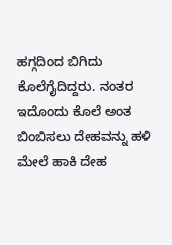ಹಗ್ಗದಿಂದ ಬಿಗಿದು ಕೊಲೆಗೈದಿದ್ದರು. ನಂತರ ಇದೊಂದು ಕೊಲೆ ಅಂತ ಬಿಂಬಿಸಲು ದೇಹವನ್ನು ಹಳಿ ಮೇಲೆ ಹಾಕಿ ದೇಹ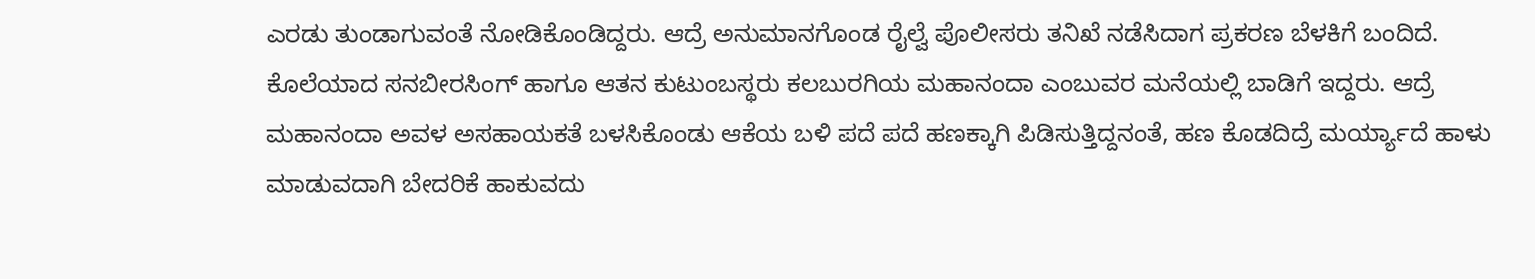ಎರಡು ತುಂಡಾಗುವಂತೆ ನೋಡಿಕೊಂಡಿದ್ದರು. ಆದ್ರೆ ಅನುಮಾನಗೊಂಡ ರೈಲ್ವೆ ಪೊಲೀಸರು ತನಿಖೆ ನಡೆಸಿದಾಗ ಪ್ರಕರಣ ಬೆಳಕಿಗೆ ಬಂದಿದೆ.
ಕೊಲೆಯಾದ ಸನಬೀರಸಿಂಗ್ ಹಾಗೂ ಆತನ ಕುಟುಂಬಸ್ಥರು ಕಲಬುರಗಿಯ ಮಹಾನಂದಾ ಎಂಬುವರ ಮನೆಯಲ್ಲಿ ಬಾಡಿಗೆ ಇದ್ದರು. ಆದ್ರೆ ಮಹಾನಂದಾ ಅವಳ ಅಸಹಾಯಕತೆ ಬಳಸಿಕೊಂಡು ಆಕೆಯ ಬಳಿ ಪದೆ ಪದೆ ಹಣಕ್ಕಾಗಿ ಪಿಡಿಸುತ್ತಿದ್ದನಂತೆ, ಹಣ ಕೊಡದಿದ್ರೆ ಮರ್ಯ್ಯಾದೆ ಹಾಳು ಮಾಡುವದಾಗಿ ಬೇದರಿಕೆ ಹಾಕುವದು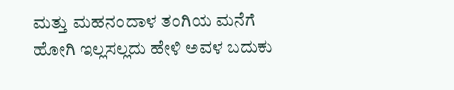ಮತ್ತು ಮಹನಂದಾಳ ತಂಗಿಯ ಮನೆಗೆ ಹೋಗಿ ಇಲ್ಲಸಲ್ಲದು ಹೇಳಿ ಅವಳ ಬದುಕು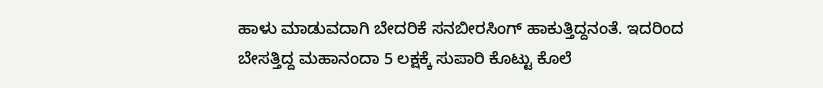ಹಾಳು ಮಾಡುವದಾಗಿ ಬೇದರಿಕೆ ಸನಬೀರಸಿಂಗ್ ಹಾಕುತ್ತಿದ್ದನಂತೆ. ಇದರಿಂದ ಬೇಸತ್ತಿದ್ದ ಮಹಾನಂದಾ 5 ಲಕ್ಷಕ್ಕೆ ಸುಪಾರಿ ಕೊಟ್ಟು ಕೊಲೆ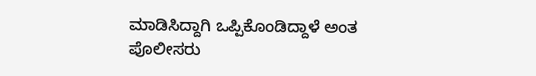ಮಾಡಿಸಿದ್ದಾಗಿ ಒಪ್ಪಿಕೊಂಡಿದ್ದಾಳೆ ಅಂತ ಪೊಲೀಸರು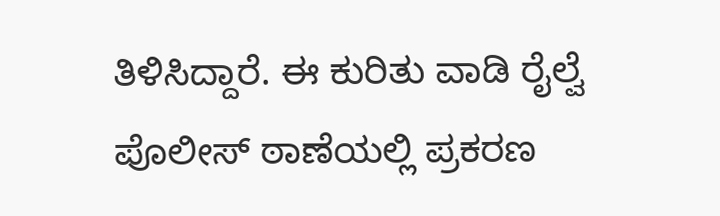ತಿಳಿಸಿದ್ದಾರೆ. ಈ ಕುರಿತು ವಾಡಿ ರೈಲ್ವೆ ಪೊಲೀಸ್ ಠಾಣೆಯಲ್ಲಿ ಪ್ರಕರಣ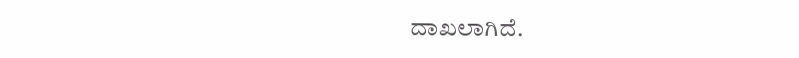ದಾಖಲಾಗಿದೆ.